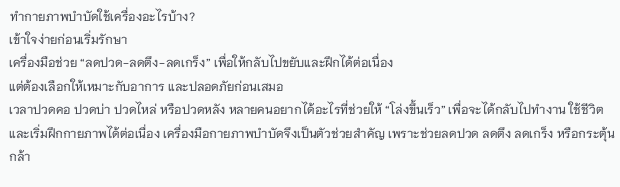ทำกายภาพบำบัดใช้เครื่องอะไรบ้าง?
เข้าใจง่ายก่อนเริ่มรักษา
เครื่องมือช่วย “ลดปวด-ลดตึง-ลดเกร็ง” เพื่อให้กลับไปขยับและฝึกได้ต่อเนื่อง
แต่ต้องเลือกให้เหมาะกับอาการ และปลอดภัยก่อนเสมอ
เวลาปวดคอ ปวดบ่า ปวดไหล่ หรือปวดหลัง หลายคนอยากได้อะไรที่ช่วยให้ “โล่งขึ้นเร็ว” เพื่อจะได้กลับไปทำงาน ใช้ชีวิต และเริ่มฝึกกายภาพได้ต่อเนื่อง เครื่องมือกายภาพบำบัดจึงเป็นตัวช่วยสำคัญ เพราะช่วยลดปวด ลดตึง ลดเกร็ง หรือกระตุ้นกล้า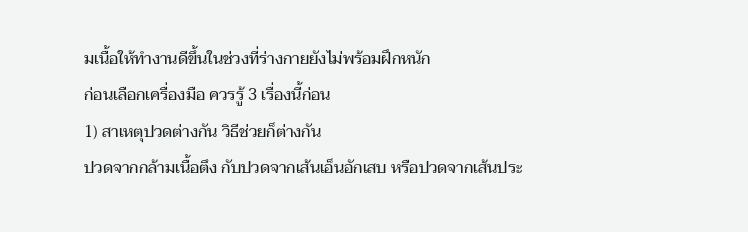มเนื้อให้ทำงานดีขึ้นในช่วงที่ร่างกายยังไม่พร้อมฝึกหนัก
ก่อนเลือกเครื่องมือ ควรรู้ 3 เรื่องนี้ก่อน
1) สาเหตุปวดต่างกัน วิธีช่วยก็ต่างกัน
ปวดจากกล้ามเนื้อตึง กับปวดจากเส้นเอ็นอักเสบ หรือปวดจากเส้นประ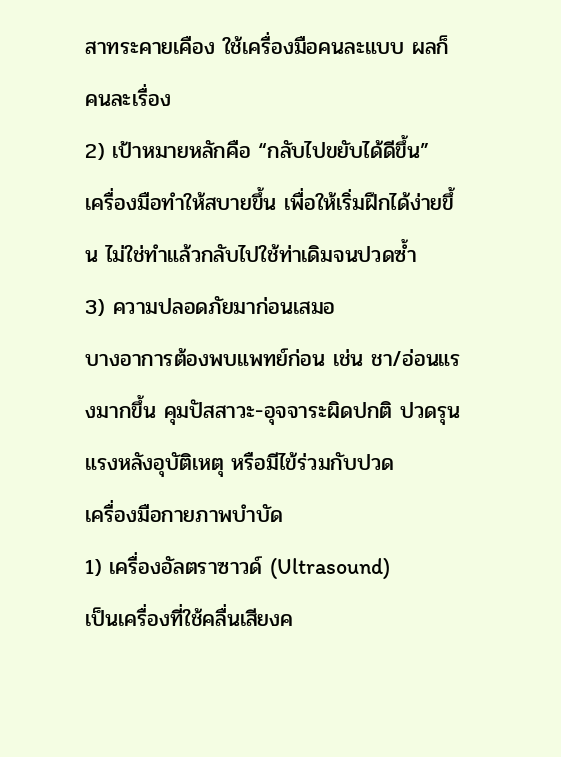สาทระคายเคือง ใช้เครื่องมือคนละแบบ ผลก็คนละเรื่อง
2) เป้าหมายหลักคือ “กลับไปขยับได้ดีขึ้น”
เครื่องมือทำให้สบายขึ้น เพื่อให้เริ่มฝึกได้ง่ายขึ้น ไม่ใช่ทำแล้วกลับไปใช้ท่าเดิมจนปวดซ้ำ
3) ความปลอดภัยมาก่อนเสมอ
บางอาการต้องพบแพทย์ก่อน เช่น ชา/อ่อนแรงมากขึ้น คุมปัสสาวะ-อุจจาระผิดปกติ ปวดรุนแรงหลังอุบัติเหตุ หรือมีไข้ร่วมกับปวด
เครื่องมือกายภาพบำบัด
1) เครื่องอัลตราซาวด์ (Ultrasound)
เป็นเครื่องที่ใช้คลื่นเสียงค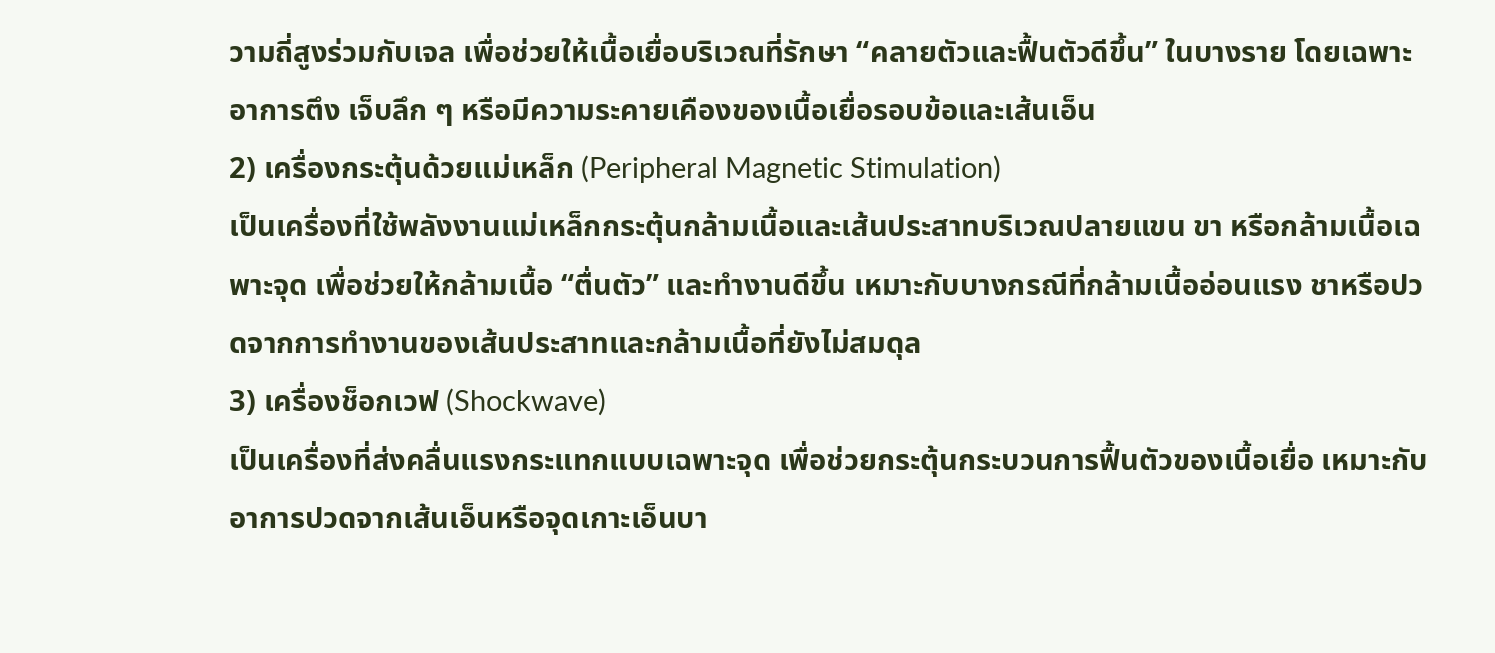วามถี่สูงร่วมกับเจล เพื่อช่วยให้เนื้อเยื่อบริเวณที่รักษา “คลายตัวและฟื้นตัวดีขึ้น” ในบางราย โดยเฉพาะอาการตึง เจ็บลึก ๆ หรือมีความระคายเคืองของเนื้อเยื่อรอบข้อและเส้นเอ็น
2) เครื่องกระตุ้นด้วยแม่เหล็ก (Peripheral Magnetic Stimulation)
เป็นเครื่องที่ใช้พลังงานแม่เหล็กกระตุ้นกล้ามเนื้อและเส้นประสาทบริเวณปลายแขน ขา หรือกล้ามเนื้อเฉพาะจุด เพื่อช่วยให้กล้ามเนื้อ “ตื่นตัว” และทำงานดีขึ้น เหมาะกับบางกรณีที่กล้ามเนื้ออ่อนแรง ชาหรือปวดจากการทำงานของเส้นประสาทและกล้ามเนื้อที่ยังไม่สมดุล
3) เครื่องช็อกเวฟ (Shockwave)
เป็นเครื่องที่ส่งคลื่นแรงกระแทกแบบเฉพาะจุด เพื่อช่วยกระตุ้นกระบวนการฟื้นตัวของเนื้อเยื่อ เหมาะกับอาการปวดจากเส้นเอ็นหรือจุดเกาะเอ็นบา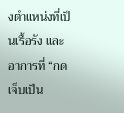งตำแหน่งที่เป็นเรื้อรัง และอาการที่ “กดเจ็บเป็น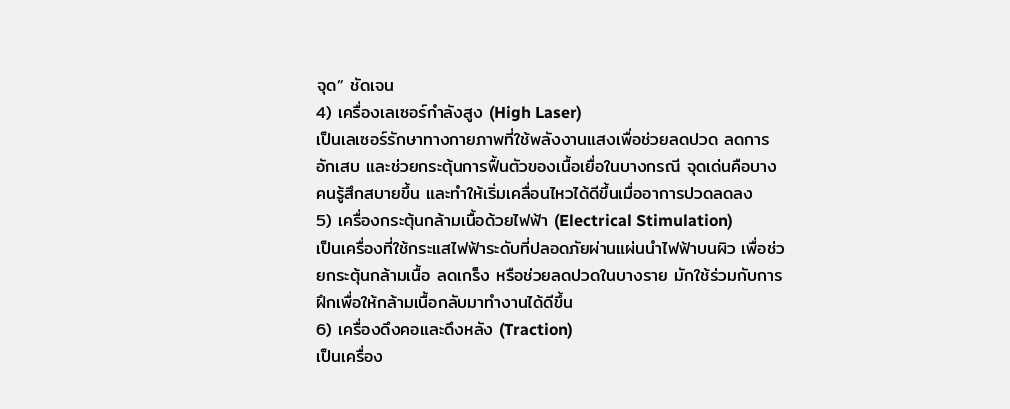จุด” ชัดเจน
4) เครื่องเลเซอร์กำลังสูง (High Laser)
เป็นเลเซอร์รักษาทางกายภาพที่ใช้พลังงานแสงเพื่อช่วยลดปวด ลดการอักเสบ และช่วยกระตุ้นการฟื้นตัวของเนื้อเยื่อในบางกรณี จุดเด่นคือบางคนรู้สึกสบายขึ้น และทำให้เริ่มเคลื่อนไหวได้ดีขึ้นเมื่ออาการปวดลดลง
5) เครื่องกระตุ้นกล้ามเนื้อด้วยไฟฟ้า (Electrical Stimulation)
เป็นเครื่องที่ใช้กระแสไฟฟ้าระดับที่ปลอดภัยผ่านแผ่นนำไฟฟ้าบนผิว เพื่อช่วยกระตุ้นกล้ามเนื้อ ลดเกร็ง หรือช่วยลดปวดในบางราย มักใช้ร่วมกับการฝึกเพื่อให้กล้ามเนื้อกลับมาทำงานได้ดีขึ้น
6) เครื่องดึงคอและดึงหลัง (Traction)
เป็นเครื่อง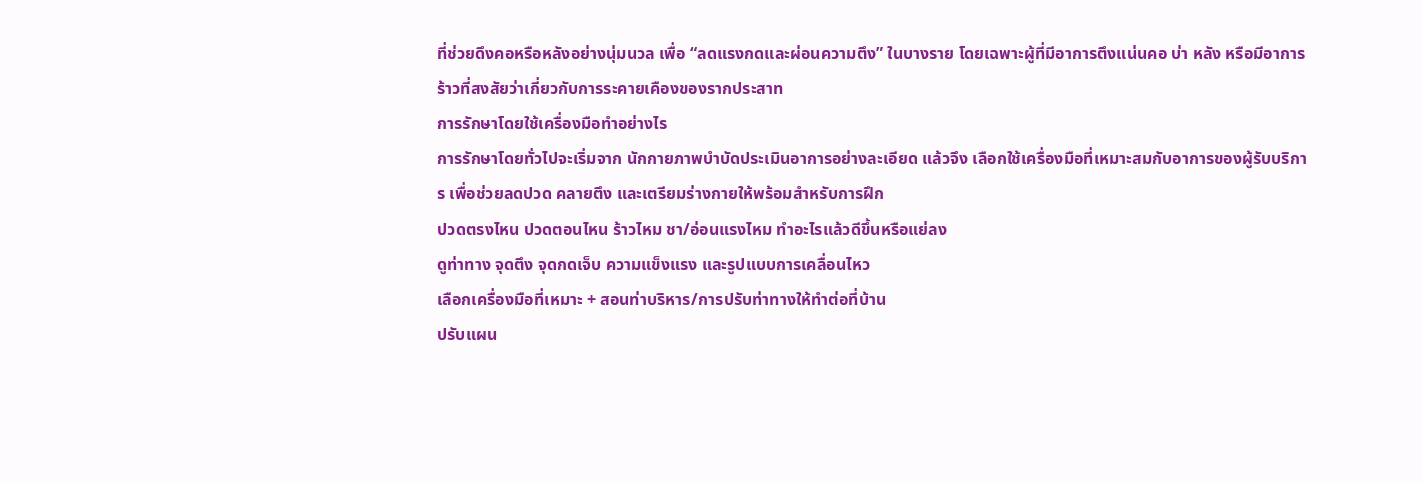ที่ช่วยดึงคอหรือหลังอย่างนุ่มนวล เพื่อ “ลดแรงกดและผ่อนความตึง” ในบางราย โดยเฉพาะผู้ที่มีอาการตึงแน่นคอ บ่า หลัง หรือมีอาการร้าวที่สงสัยว่าเกี่ยวกับการระคายเคืองของรากประสาท
การรักษาโดยใช้เครื่องมือทำอย่างไร
การรักษาโดยทั่วไปจะเริ่มจาก นักกายภาพบำบัดประเมินอาการอย่างละเอียด แล้วจึง เลือกใช้เครื่องมือที่เหมาะสมกับอาการของผู้รับบริการ เพื่อช่วยลดปวด คลายตึง และเตรียมร่างกายให้พร้อมสำหรับการฝึก
ปวดตรงไหน ปวดตอนไหน ร้าวไหม ชา/อ่อนแรงไหม ทำอะไรแล้วดีขึ้นหรือแย่ลง
ดูท่าทาง จุดตึง จุดกดเจ็บ ความแข็งแรง และรูปแบบการเคลื่อนไหว
เลือกเครื่องมือที่เหมาะ + สอนท่าบริหาร/การปรับท่าทางให้ทำต่อที่บ้าน
ปรับแผน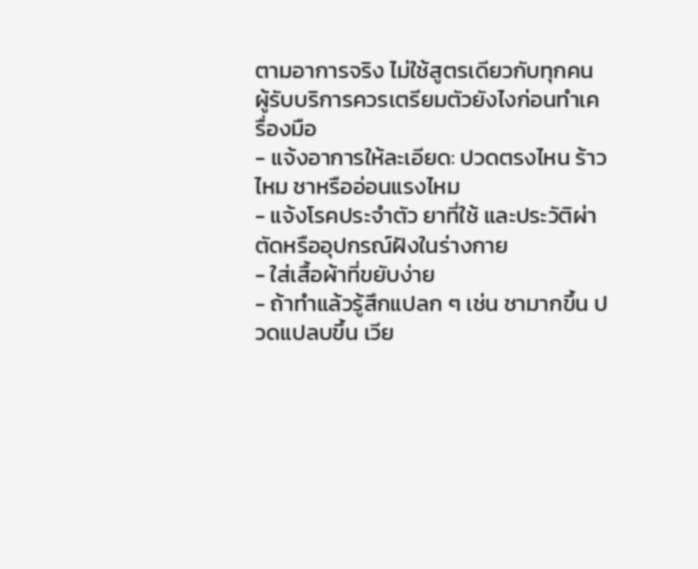ตามอาการจริง ไม่ใช้สูตรเดียวกับทุกคน
ผู้รับบริการควรเตรียมตัวยังไงก่อนทำเครื่องมือ
- แจ้งอาการให้ละเอียด: ปวดตรงไหน ร้าวไหม ชาหรืออ่อนแรงไหม
- แจ้งโรคประจำตัว ยาที่ใช้ และประวัติผ่าตัดหรืออุปกรณ์ฝังในร่างกาย
- ใส่เสื้อผ้าที่ขยับง่าย
- ถ้าทำแล้วรู้สึกแปลก ๆ เช่น ชามากขึ้น ปวดแปลบขึ้น เวีย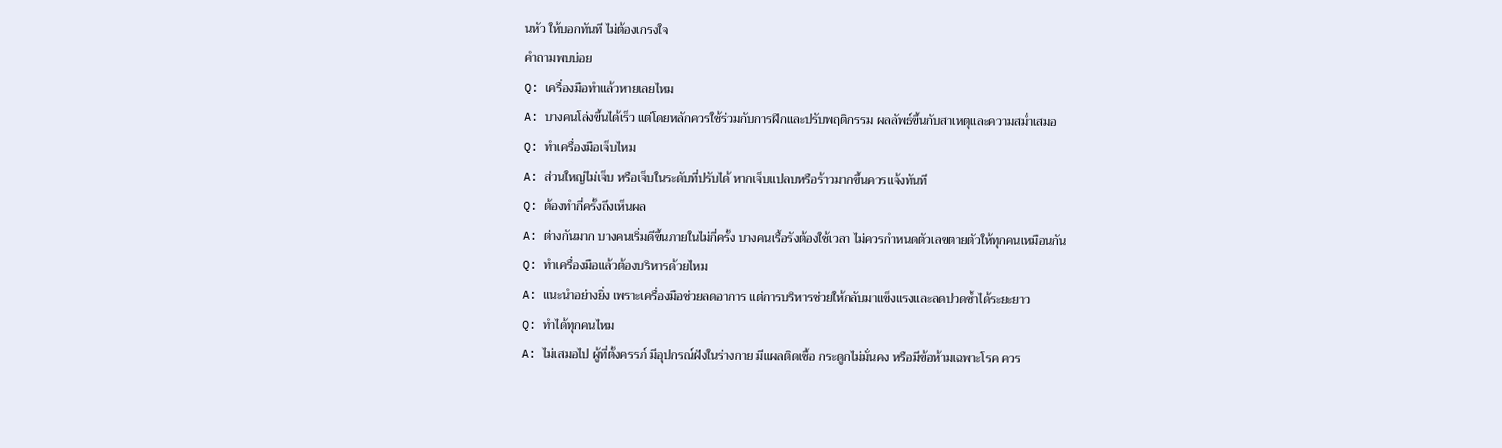นหัว ให้บอกทันที ไม่ต้องเกรงใจ
คำถามพบบ่อย
Q: เครื่องมือทำแล้วหายเลยไหม
A: บางคนโล่งขึ้นได้เร็ว แต่โดยหลักควรใช้ร่วมกับการฝึกและปรับพฤติกรรม ผลลัพธ์ขึ้นกับสาเหตุและความสม่ำเสมอ
Q: ทำเครื่องมือเจ็บไหม
A: ส่วนใหญ่ไม่เจ็บ หรือเจ็บในระดับที่ปรับได้ หากเจ็บแปลบหรือร้าวมากขึ้นควรแจ้งทันที
Q: ต้องทำกี่ครั้งถึงเห็นผล
A: ต่างกันมาก บางคนเริ่มดีขึ้นภายในไม่กี่ครั้ง บางคนเรื้อรังต้องใช้เวลา ไม่ควรกำหนดตัวเลขตายตัวให้ทุกคนเหมือนกัน
Q: ทำเครื่องมือแล้วต้องบริหารด้วยไหม
A: แนะนำอย่างยิ่ง เพราะเครื่องมือช่วยลดอาการ แต่การบริหารช่วยให้กลับมาแข็งแรงและลดปวดซ้ำได้ระยะยาว
Q: ทำได้ทุกคนไหม
A: ไม่เสมอไป ผู้ที่ตั้งครรภ์ มีอุปกรณ์ฝังในร่างกาย มีแผลติดเชื้อ กระดูกไม่มั่นคง หรือมีข้อห้ามเฉพาะโรค ควร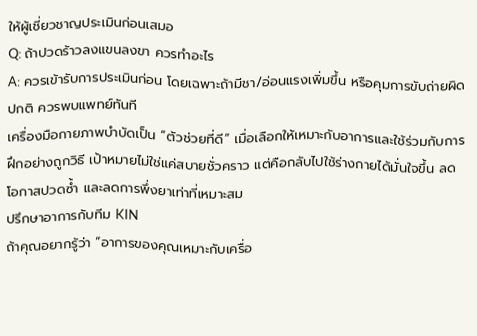ให้ผู้เชี่ยวชาญประเมินก่อนเสมอ
Q: ถ้าปวดร้าวลงแขนลงขา ควรทำอะไร
A: ควรเข้ารับการประเมินก่อน โดยเฉพาะถ้ามีชา/อ่อนแรงเพิ่มขึ้น หรือคุมการขับถ่ายผิดปกติ ควรพบแพทย์ทันที
เครื่องมือกายภาพบำบัดเป็น “ตัวช่วยที่ดี” เมื่อเลือกให้เหมาะกับอาการและใช้ร่วมกับการฝึกอย่างถูกวิธี เป้าหมายไม่ใช่แค่สบายชั่วคราว แต่คือกลับไปใช้ร่างกายได้มั่นใจขึ้น ลดโอกาสปวดซ้ำ และลดการพึ่งยาเท่าที่เหมาะสม
ปรึกษาอาการกับทีม KIN
ถ้าคุณอยากรู้ว่า “อาการของคุณเหมาะกับเครื่อ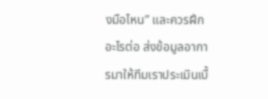งมือไหน” และควรฝึกอะไรต่อ ส่งข้อมูลอาการมาให้ทีมเราประเมินเบื้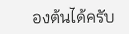องต้นได้ครับ